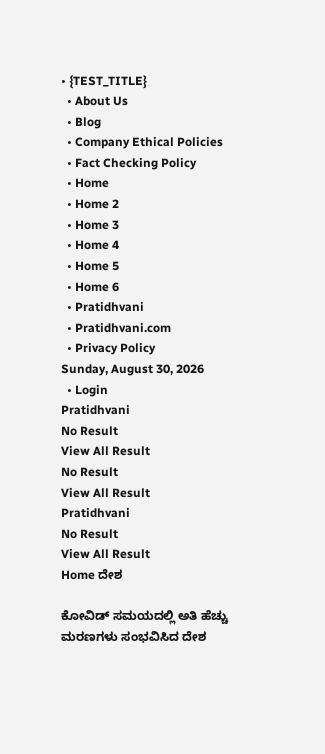• {TEST_TITLE}
  • About Us
  • Blog
  • Company Ethical Policies
  • Fact Checking Policy
  • Home
  • Home 2
  • Home 3
  • Home 4
  • Home 5
  • Home 6
  • Pratidhvani
  • Pratidhvani.com
  • Privacy Policy
Sunday, August 30, 2026
  • Login
Pratidhvani
No Result
View All Result
No Result
View All Result
Pratidhvani
No Result
View All Result
Home ದೇಶ

ಕೋವಿಡ್‌ ಸಮಯದಲ್ಲಿ ಅತಿ ಹೆಚ್ಚು ಮರಣಗಳು ಸಂಭವಿಸಿದ ದೇಶ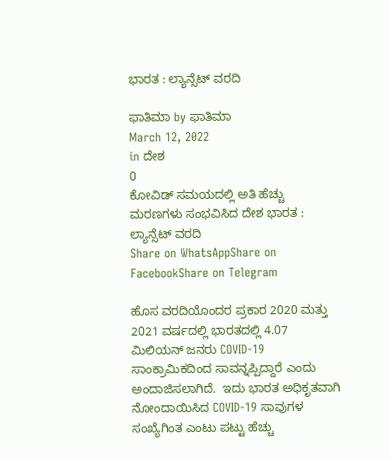ಭಾರತ : ಲ್ಯಾನ್ಸೆಟ್ ವರದಿ

ಫಾತಿಮಾ by ಫಾತಿಮಾ
March 12, 2022
in ದೇಶ
0
ಕೋವಿಡ್‌ ಸಮಯದಲ್ಲಿ ಅತಿ ಹೆಚ್ಚು ಮರಣಗಳು ಸಂಭವಿಸಿದ ದೇಶ ಭಾರತ : ಲ್ಯಾನ್ಸೆಟ್ ವರದಿ
Share on WhatsAppShare on FacebookShare on Telegram

ಹೊಸ ವರದಿಯೊಂದರ ಪ್ರಕಾರ 2020 ಮತ್ತು 2021 ವರ್ಷದಲ್ಲಿ ಭಾರತದಲ್ಲಿ 4.07 ಮಿಲಿಯನ್ ಜನರು COVID-19 ಸಾಂಕ್ರಾಮಿಕದಿಂದ ಸಾವನ್ನಪ್ಪಿದ್ದಾರೆ ಎಂದು ಅಂದಾಜಿಸಲಾಗಿದೆ.  ಇದು ಭಾರತ ಅಧಿಕೃತವಾಗಿ ನೋಂದಾಯಿಸಿದ COVID-19 ಸಾವುಗಳ ಸಂಖ್ಯೆಗಿಂತ ಎಂಟು ಪಟ್ಟು ಹೆಚ್ಚು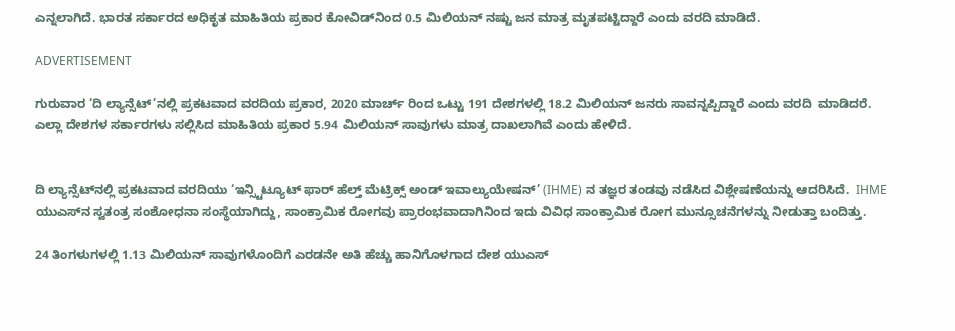ಎನ್ನಲಾಗಿದೆ. ಭಾರತ ಸರ್ಕಾರದ ಅಧಿಕೃತ ಮಾಹಿತಿಯ ಪ್ರಕಾರ ಕೋವಿಡ್‌ನಿಂದ 0.5 ಮಿಲಿಯನ್ ನಷ್ಟು ಜನ ಮಾತ್ರ ಮೃತಪಟ್ಟಿದ್ದಾರೆ ಎಂದು ವರದಿ ಮಾಡಿದೆ.

ADVERTISEMENT

ಗುರುವಾರ ‘ದಿ ಲ್ಯಾನ್ಸೆಟ್‌’ನಲ್ಲಿ ಪ್ರಕಟವಾದ ವರದಿಯ ಪ್ರಕಾರ, 2020 ಮಾರ್ಚ್ ರಿಂದ ಒಟ್ಟು 191 ದೇಶಗಳಲ್ಲಿ 18.2 ಮಿಲಿಯನ್ ಜನರು ಸಾವನ್ನಪ್ಪಿದ್ದಾರೆ ಎಂದು ವರದಿ  ಮಾಡಿದರೆ. ಎಲ್ಲಾ ದೇಶಗಳ ಸರ್ಕಾರಗಳು ಸಲ್ಲಿಸಿದ ಮಾಹಿತಿಯ ಪ್ರಕಾರ 5.94 ಮಿಲಿಯನ್ ಸಾವುಗಳು ಮಾತ್ರ ದಾಖಲಾಗಿವೆ ಎಂದು ಹೇಳಿದೆ.


ದಿ ಲ್ಯಾನ್ಸೆಟ್‌ನಲ್ಲಿ ಪ್ರಕಟವಾದ ವರದಿಯು ‘ಇನ್ಸ್ಟಿಟ್ಯೂಟ್ ಫಾರ್ ಹೆಲ್ತ್ ಮೆಟ್ರಿಕ್ಸ್ ಅಂಡ್ ಇವಾಲ್ಯುಯೇಷನ್’ (IHME) ನ ತಜ್ಞರ ತಂಡವು ನಡೆಸಿದ ವಿಶ್ಲೇಷಣೆಯನ್ನು ಆದರಿಸಿದೆ.  IHME ಯುಎಸ್‌ನ ಸ್ವತಂತ್ರ ಸಂಶೋಧನಾ ಸಂಸ್ಥೆಯಾಗಿದ್ದು, ಸಾಂಕ್ರಾಮಿಕ ರೋಗವು ಪ್ರಾರಂಭವಾದಾಗಿನಿಂದ ಇದು ವಿವಿಧ ಸಾಂಕ್ರಾಮಿಕ ರೋಗ ಮುನ್ಸೂಚನೆಗಳನ್ನು ನೀಡುತ್ತಾ ಬಂದಿತ್ತು.

24 ತಿಂಗಳುಗಳಲ್ಲಿ 1.13 ಮಿಲಿಯನ್ ಸಾವುಗಳೊಂದಿಗೆ ಎರಡನೇ ಅತಿ ಹೆಚ್ಚು ಹಾನಿಗೊಳಗಾದ ದೇಶ ಯುಎಸ್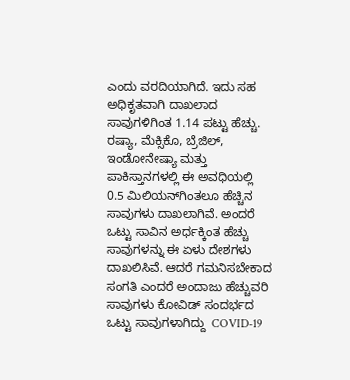ಎಂದು ವರದಿಯಾಗಿದೆ. ಇದು ಸಹ ಅಧಿಕೃತವಾಗಿ ದಾಖಲಾದ ಸಾವುಗಳಿಗಿಂತ 1.14 ಪಟ್ಟು ಹೆಚ್ಚು. ರಷ್ಯಾ, ಮೆಕ್ಸಿಕೊ, ಬ್ರೆಜಿಲ್, ಇಂಡೋನೇಷ್ಯಾ ಮತ್ತು ಪಾಕಿಸ್ತಾನ‌ಗಳಲ್ಲಿ ಈ ಅವಧಿಯಲ್ಲಿ  0.5 ಮಿಲಿಯನ್‌ಗಿಂತಲೂ ಹೆಚ್ಚಿನ ಸಾವುಗಳು ದಾಖಲಾಗಿವೆ. ಅಂದರೆ‌ ಒಟ್ಟು ಸಾವಿನ ಅರ್ಧಕ್ಕಿಂತ ಹೆಚ್ಚು ಸಾವುಗಳನ್ನು ಈ ಏಳು ದೇಶಗಳು ದಾಖಲಿಸಿವೆ. ಆದರೆ ಗಮನಿಸಬೇಕಾದ ಸಂಗತಿ ಎಂದರೆ ಅಂದಾಜು ಹೆಚ್ಚುವರಿ ಸಾವುಗಳು ಕೋವಿಡ್ ಸಂದರ್ಭದ ಒಟ್ಟು ಸಾವುಗಳಾಗಿದ್ದು  COVID-19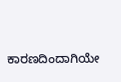ಕಾರಣದಿಂದಾಗಿಯೇ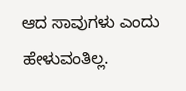ಆದ ಸಾವುಗಳು ಎಂದು ಹೇಳುವಂತಿಲ್ಲ.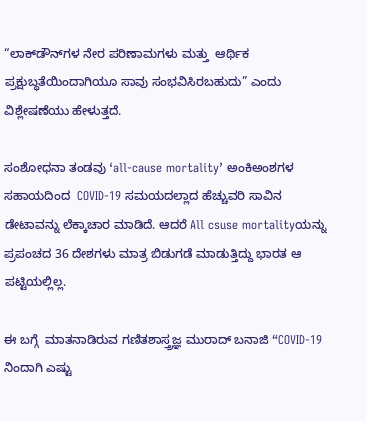“ಲಾಕ್‌ಡೌನ್‌ಗಳ ನೇರ ಪರಿಣಾಮಗಳು ಮತ್ತು  ಆರ್ಥಿಕ ಪ್ರಕ್ಷುಬ್ಧತೆಯಿಂದಾಗಿಯೂ ಸಾವು ಸಂಭವಿಸಿರಬಹುದು” ಎಂದು ವಿಶ್ಲೇಷಣೆಯು ಹೇಳುತ್ತದೆ.

ಸಂಶೋಧನಾ ತಂಡವು ‘all-cause mortality’ ಅಂಕಿಅಂಶಗಳ ಸಹಾಯದಿಂದ  COVID-19 ಸಮಯದಲ್ಲಾದ ಹೆಚ್ಚುವರಿ ಸಾವಿನ ಡೇಟಾವನ್ನು ಲೆಕ್ಕಾಚಾರ ಮಾಡಿದೆ. ಆದರೆ All csuse mortalityಯನ್ನು ಪ್ರಪಂಚದ 36 ದೇಶಗಳು ಮಾತ್ರ ಬಿಡುಗಡೆ ಮಾಡುತ್ತಿದ್ದು ಭಾರತ ಆ ಪಟ್ಟಿಯಲ್ಲಿಲ್ಲ.

ಈ ಬಗ್ಗೆ  ಮಾತನಾಡಿರುವ ಗಣಿತಶಾಸ್ತ್ರಜ್ಞ ಮುರಾದ್ ಬನಾಜಿ “COVID-19 ನಿಂದಾಗಿ ಎಷ್ಟು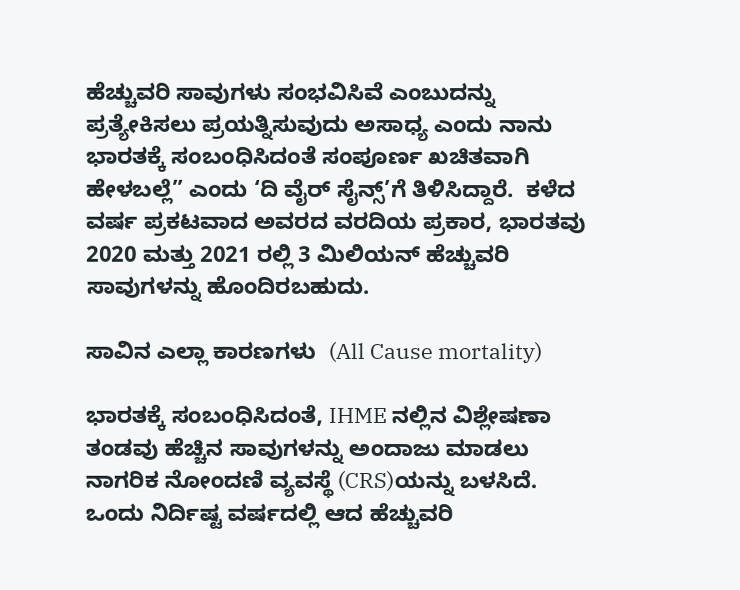ಹೆಚ್ಚುವರಿ ಸಾವುಗಳು ಸಂಭವಿಸಿವೆ ಎಂಬುದನ್ನು ಪ್ರತ್ಯೇಕಿಸಲು ಪ್ರಯತ್ನಿಸುವುದು ಅಸಾಧ್ಯ ಎಂದು ನಾನು ಭಾರತಕ್ಕೆ ಸಂಬಂಧಿಸಿದಂತೆ ಸಂಪೂರ್ಣ ಖಚಿತವಾಗಿ ಹೇಳಬಲ್ಲೆ” ಎಂದು ‘ದಿ ವೈರ್ ಸೈನ್ಸ್‌’ಗೆ ತಿಳಿಸಿದ್ದಾರೆ.  ಕಳೆದ ವರ್ಷ ಪ್ರಕಟವಾದ ಅವರದ ವರದಿಯ ಪ್ರಕಾರ, ಭಾರತವು 2020 ಮತ್ತು 2021 ರಲ್ಲಿ 3 ಮಿಲಿಯನ್ ಹೆಚ್ಚುವರಿ ಸಾವುಗಳನ್ನು ಹೊಂದಿರಬಹುದು.

ಸಾವಿನ ಎಲ್ಲಾ ಕಾರಣಗಳು  (All Cause mortality)

ಭಾರತಕ್ಕೆ ಸಂಬಂಧಿಸಿದಂತೆ, IHME ನಲ್ಲಿನ ವಿಶ್ಲೇಷಣಾ ತಂಡವು ಹೆಚ್ಚಿನ ಸಾವುಗಳನ್ನು ಅಂದಾಜು ಮಾಡಲು ನಾಗರಿಕ ನೋಂದಣಿ ವ್ಯವಸ್ಥೆ (CRS)ಯನ್ನು ಬಳಸಿದೆ.  ಒಂದು ನಿರ್ದಿಷ್ಟ ವರ್ಷದಲ್ಲಿ ಆದ ಹೆಚ್ಚುವರಿ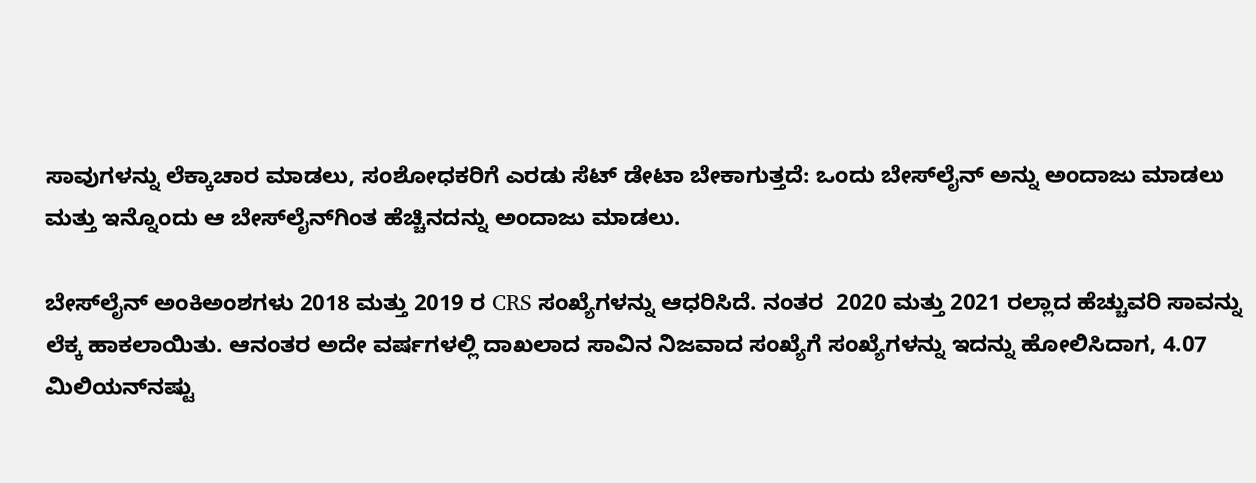ಸಾವುಗಳನ್ನು ಲೆಕ್ಕಾಚಾರ ಮಾಡಲು, ಸಂಶೋಧಕರಿಗೆ ಎರಡು ಸೆಟ್ ಡೇಟಾ ಬೇಕಾಗುತ್ತದೆ: ಒಂದು ಬೇಸ್‌ಲೈನ್ ಅನ್ನು ಅಂದಾಜು ಮಾಡಲು ಮತ್ತು ಇನ್ನೊಂದು ಆ ಬೇಸ್‌ಲೈನ್‌ಗಿಂತ ಹೆಚ್ಚಿನದನ್ನು ಅಂದಾಜು ಮಾಡಲು.

ಬೇಸ್‌ಲೈನ್ ಅಂಕಿಅಂಶಗಳು 2018 ಮತ್ತು 2019 ರ CRS ಸಂಖ್ಯೆಗಳನ್ನು ಆಧರಿಸಿದೆ. ನಂತರ  2020 ಮತ್ತು 2021 ರಲ್ಲಾದ ಹೆಚ್ಚುವರಿ ಸಾವನ್ನು ಲೆಕ್ಕ ಹಾಕಲಾಯಿತು. ಆನಂತರ ಅದೇ ವರ್ಷಗಳಲ್ಲಿ ದಾಖಲಾದ ಸಾವಿನ ನಿಜವಾದ ಸಂಖ್ಯೆಗೆ ಸಂಖ್ಯೆಗಳನ್ನು ಇದನ್ನು ಹೋಲಿಸಿದಾಗ, 4.07 ಮಿಲಿಯನ್‌ನಷ್ಟು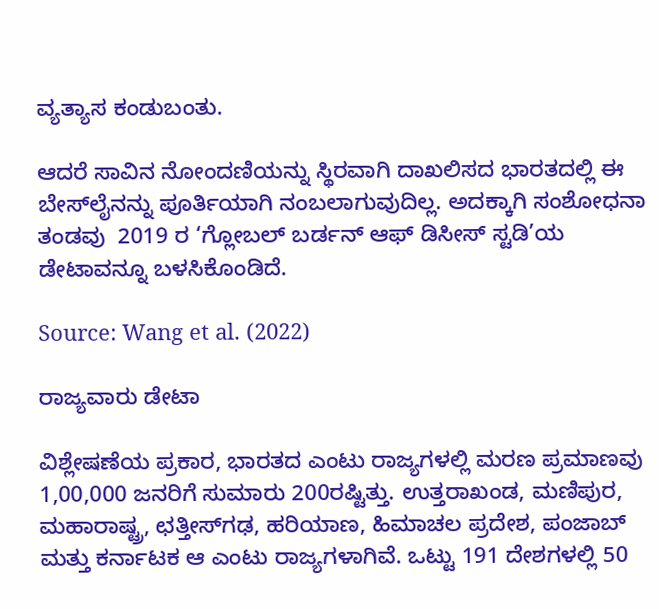ವ್ಯತ್ಯಾಸ ಕಂಡುಬಂತು.

ಆದರೆ ಸಾವಿನ‌ ನೋಂದಣಿಯನ್ನು ಸ್ಥಿರವಾಗಿ ದಾಖಲಿಸದ ಭಾರತದಲ್ಲಿ ಈ ಬೇಸ್‌ಲೈನನ್ನು ಪೂರ್ತಿಯಾಗಿ ನಂಬಲಾಗುವುದಿಲ್ಲ. ಅದಕ್ಕಾಗಿ ಸಂಶೋಧನಾ ತಂಡವು  2019 ರ ‘ಗ್ಲೋಬಲ್ ಬರ್ಡನ್ ಆಫ್ ಡಿಸೀಸ್ ಸ್ಟಡಿ’ಯ ಡೇಟಾವನ್ನೂ ಬಳಸಿಕೊಂಡಿದೆ.

Source: Wang et al. (2022)

ರಾಜ್ಯವಾರು ಡೇಟಾ

ವಿಶ್ಲೇಷಣೆಯ ಪ್ರಕಾರ, ಭಾರತದ ಎಂಟು ರಾಜ್ಯಗಳಲ್ಲಿ ಮರಣ ಪ್ರಮಾಣವು 1,00,000 ಜನರಿಗೆ ಸುಮಾರು 200ರಷ್ಟಿತ್ತು. ಉತ್ತರಾಖಂಡ, ಮಣಿಪುರ, ಮಹಾರಾಷ್ಟ್ರ, ಛತ್ತೀಸ್‌ಗಢ, ಹರಿಯಾಣ, ಹಿಮಾಚಲ ಪ್ರದೇಶ, ಪಂಜಾಬ್ ಮತ್ತು ಕರ್ನಾಟಕ ಆ ಎಂಟು ರಾಜ್ಯಗಳಾಗಿವೆ. ಒಟ್ಟು 191 ದೇಶಗಳಲ್ಲಿ 50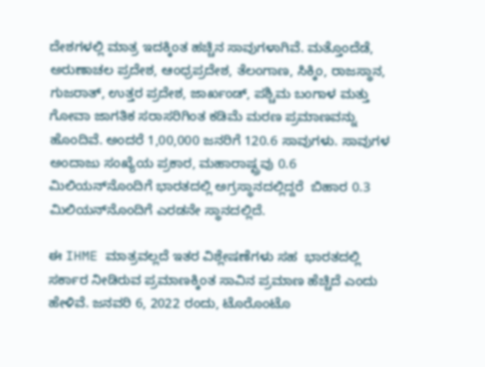ದೇಶಗಳಲ್ಲಿ ಮಾತ್ರ ಇದಕ್ಕಿಂತ ಹಚ್ಚಿನ ಸಾವುಗಳಾಗಿವೆ. ಮತ್ತೊಂದೆಡೆ, ಅರುಣಾಚಲ ಪ್ರದೇಶ, ಆಂಧ್ರಪ್ರದೇಶ, ತೆಲಂಗಾಣ, ಸಿಕ್ಕಿಂ, ರಾಜಸ್ಥಾನ, ಗುಜರಾತ್, ಉತ್ತರ ಪ್ರದೇಶ, ಜಾರ್ಖಂಡ್, ಪಶ್ಚಿಮ ಬಂಗಾಳ ಮತ್ತು ಗೋವಾ ಜಾಗತಿಕ ಸರಾಸರಿಗಿಂತ ಕಡಿಮೆ ಮರಣ ಪ್ರಮಾಣವನ್ನು ಹೊಂದಿವೆ. ಅಂದರೆ 1,00,000 ಜನರಿಗೆ 120.6 ಸಾವುಗಳು. ಸಾವುಗಳ ಅಂದಾಜು ಸಂಖ್ಯೆಯ ಪ್ರಕಾರ, ಮಹಾರಾಷ್ಟ್ರವು 0.6 ಮಿಲಿಯನ್‌ನೊಂದಿಗೆ ಭಾರತದಲ್ಲಿ ಅಗ್ರಸ್ಥಾನದಲ್ಲಿದ್ದರೆ  ಬಿಹಾರ 0.3 ಮಿಲಿಯನ್‌ನೊಂದಿಗೆ ಎರಡನೇ ಸ್ಥಾನದಲ್ಲಿದೆ.

ಈ IHME ಮಾತ್ರವಲ್ಲದೆ ಇತರ ವಿಶ್ಲೇಷಣೆಗಳು ಸಹ  ಭಾರತದಲ್ಲಿ ಸರ್ಕಾರ ನೀಡಿರುವ ಪ್ರಮಾಣಕ್ಕಿಂತ ಸಾವಿನ ಪ್ರಮಾಣ ಹೆಚ್ಚಿದೆ ಎಂದು ಹೇಳಿವೆ. ಜನವರಿ 6, 2022 ರಂದು, ಟೊರೊಂಟೊ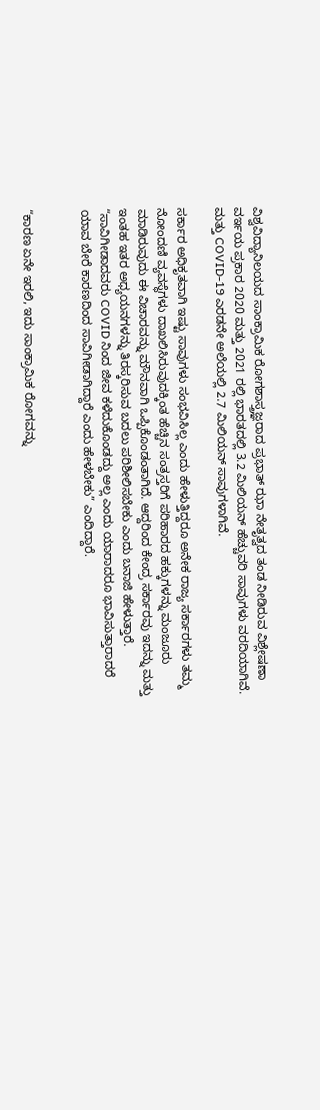ವಿಶ್ವವಿದ್ಯಾನಿಲಯದ ಸಾಂಕ್ರಾಮಿಕ ರೋಗಶಾಸ್ತ್ರಜ್ಞರಾದ ಪ್ರಭಾತ್ ಝಾ ನೇತೃತ್ವದ ತಂಡ ನೀಡಿರುವ ವಿಶ್ಲೇಷಣಾ ವರ್ಇಯ ಪ್ರಕಾರ 2020 ಮತ್ತು 2021 ರಲ್ಲಿ ಭಾರತದಲ್ಲಿ 3.2 ಮಿಲಿಯನ್ ಹೆಚ್ಚುವರಿ ಸಾವುಗಳು ವರದಿಯಾಗಿವೆ. ಮತ್ತು COVID-19 ಎರಡನೇ ಅಲೆಯಲ್ಲಿ 2.7 ಮಿಲಿಯನ್ ಸಾವುಗಳಾಗಿವೆ.

ಸರ್ಕಾರ ಅಧಿಕೃತವಾಗಿ ಇಷ್ಟು ಸಾವುಗಳು ಸಂಭವಿಸಿಲ್ಲ ಎಂದು ಹೇಳುತ್ತಿದ್ದರೂ ಅನೇಕ ರಾಜ್ಯ ಸರ್ಕಾರಗಳು ತಮ್ಮ ನೋಂದಣಿ ವ್ಯವಸ್ಥೆಗಳು ದಾಖಲಿಸಿರುವುದಕ್ಕಿಂತ ಹೆಚ್ಚಿನ ಸಂತ್ರಸ್ತರಿಗೆ ಪರಿಹಾರದ ಹಕ್ಕುಗಳನ್ನು ಮಂಜೂರು ಮಾಡಿರುವುದು ಈ ವಿಚಾರವನ್ನು ಮೌನವಾಗಿ ಒಪ್ಪಿಕೊಂಡಂತಾಗಿದೆ. ಆದ್ದರಿಂದ ಕೇಂದ್ರ ಸರ್ಕಾರವು ಇದನ್ನು ಮತ್ತು ಇಂತಹ ಇತರ ಅಧ್ಯಯನಗಳನ್ನು ತಿರಸ್ಕರಿಸುವ ಬದಲು ಪರಿಶೀಲಿಸಬೇಕು ಎಂದು ಬನಾಜಿ ಹೇಳುತ್ತಾರೆ. “ಸಾವಿಗೀಡಾದವರು COVID ನಿಂದ ಜೀವ ಕಳೆದುಕೊಂಡದ್ದು ಅಲ್ಲ ಎಂದು ಯಾರಾದರೂ ಭಾವಿಸುತ್ತಾರಾದರೆ ಯಾವ ಬೇರೆ ಕಾರಣದಿಂದ ಸಾವಿಗೀಡಾಗಿದ್ದಾರೆ ಎಂದು ಹೇಳಬೇಕು” ಎಂದಿದ್ದಾರೆ.


“ಕಾರಣ ಏನೇ ಇರಲಿ, ಇದು ಸಾಂಕ್ರಾಮಿಕ ರೋಗವನ್ನು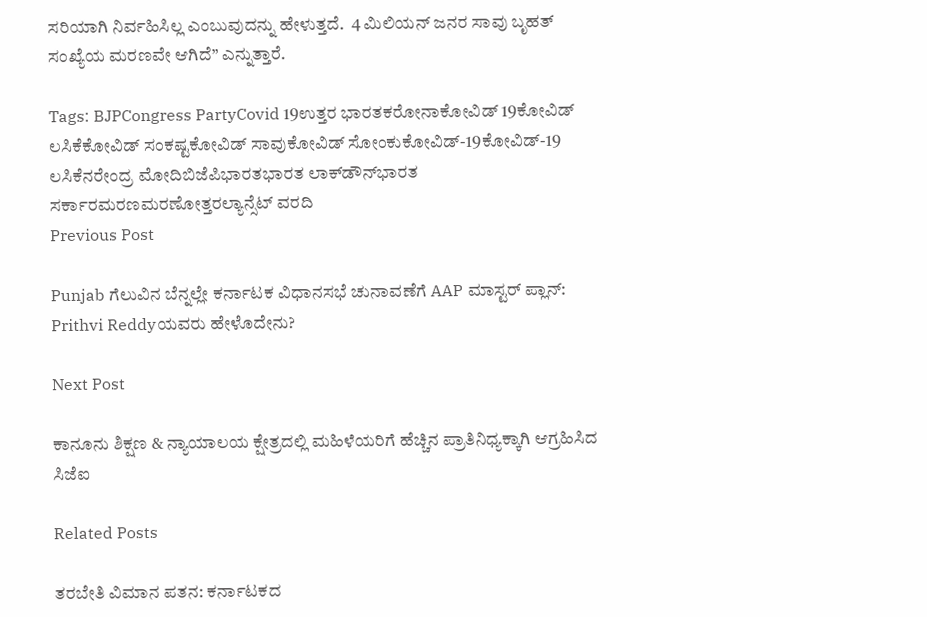ಸರಿಯಾಗಿ ನಿರ್ವಹಿಸಿಲ್ಲ ಎಂಬುವುದನ್ನು ಹೇಳುತ್ತದೆ.  4 ಮಿಲಿಯನ್ ಜನರ ಸಾವು ಬೃಹತ್ ಸಂಖ್ಯೆಯ ಮರಣವೇ ಆಗಿದೆ” ಎನ್ನುತ್ತಾರೆ.

Tags: BJPCongress PartyCovid 19ಉತ್ತರ ಭಾರತಕರೋನಾಕೋವಿಡ್‌ 19ಕೋವಿಡ್‌ ಲಸಿಕೆಕೋವಿಡ್‌ ಸಂಕಷ್ಟಕೋವಿಡ್‌ ಸಾವುಕೋವಿಡ್‌ ಸೋಂಕುಕೋವಿಡ್-19ಕೋವಿಡ್‌-19 ಲಸಿಕೆನರೇಂದ್ರ ಮೋದಿಬಿಜೆಪಿಭಾರತಭಾರತ ಲಾಕ್‌ಡೌನ್‌ಭಾರತ ಸರ್ಕಾರಮರಣಮರಣೋತ್ತರಲ್ಯಾನ್ಸೆಟ್ ವರದಿ
Previous Post

Punjab ಗೆಲುವಿನ ಬೆನ್ನಲ್ಲೇ ಕರ್ನಾಟಕ ವಿಧಾನಸಭೆ ಚುನಾವಣೆಗೆ AAP ಮಾಸ್ಟರ್‌ ಪ್ಲಾನ್: Prithvi Reddyಯವರು ಹೇಳೊದೇನು?

Next Post

ಕಾನೂನು ಶಿಕ್ಷಣ & ನ್ಯಾಯಾಲಯ ಕ್ಷೇತ್ರದಲ್ಲಿ ಮಹಿಳೆಯರಿಗೆ ಹೆಚ್ಚಿನ ಪ್ರಾತಿನಿಧ್ಯಕ್ಕಾಗಿ ಆಗ್ರಹಿಸಿದ ಸಿಜೆಐ

Related Posts

ತರಬೇತಿ ವಿಮಾನ ಪತನ: ಕರ್ನಾಟಕದ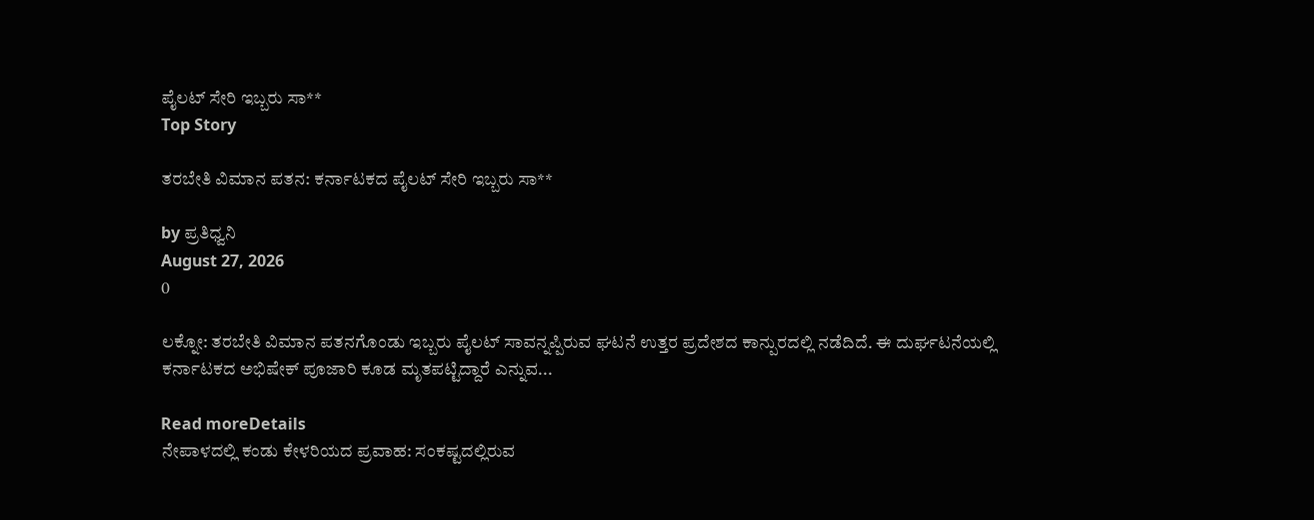ಪೈಲಟ್ ಸೇರಿ ಇಬ್ಬರು ಸಾ**
Top Story

ತರಬೇತಿ ವಿಮಾನ ಪತನ: ಕರ್ನಾಟಕದ ಪೈಲಟ್ ಸೇರಿ ಇಬ್ಬರು ಸಾ**

by ಪ್ರತಿಧ್ವನಿ
August 27, 2026
0

ಲಕ್ನೋ: ತರಬೇತಿ ವಿಮಾನ ಪತನಗೊಂಡು ಇಬ್ಬರು ಪೈಲಟ್ ಸಾವನ್ನಪ್ಪಿರುವ ಘಟನೆ ಉತ್ತರ ಪ್ರದೇಶದ ಕಾನ್ಪುರದಲ್ಲಿ ನಡೆದಿದೆ. ಈ ದುರ್ಘಟನೆಯಲ್ಲಿ ಕರ್ನಾಟಕದ ಅಭಿಷೇಕ್ ಪೂಜಾರಿ ಕೂಡ ಮೃತಪಟ್ಟಿದ್ದಾರೆ ಎನ್ನುವ...

Read moreDetails
ನೇಪಾಳದಲ್ಲಿ ಕಂಡು ಕೇಳರಿಯದ ಪ್ರವಾಹ: ಸಂಕಷ್ಟದಲ್ಲಿರುವ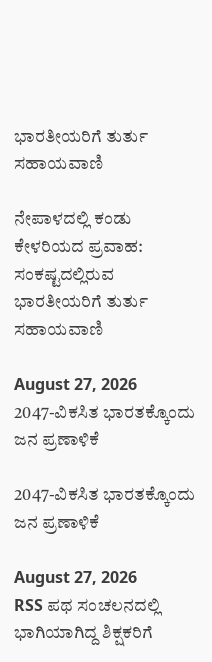ಭಾರತೀಯರಿಗೆ ತುರ್ತು ಸಹಾಯವಾಣಿ

ನೇಪಾಳದಲ್ಲಿ ಕಂಡು ಕೇಳರಿಯದ ಪ್ರವಾಹ: ಸಂಕಷ್ಟದಲ್ಲಿರುವ ಭಾರತೀಯರಿಗೆ ತುರ್ತು ಸಹಾಯವಾಣಿ

August 27, 2026
2047-ವಿಕಸಿತ ಭಾರತಕ್ಕೊಂದು ಜನ ಪ್ರಣಾಳಿಕೆ

2047-ವಿಕಸಿತ ಭಾರತಕ್ಕೊಂದು ಜನ ಪ್ರಣಾಳಿಕೆ

August 27, 2026
RSS ಪಥ ಸಂಚಲನದಲ್ಲಿ ಭಾಗಿಯಾಗಿದ್ದ ಶಿಕ್ಷಕರಿಗೆ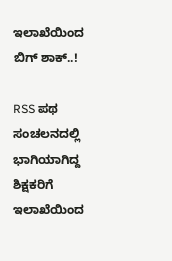ಇಲಾಖೆಯಿಂದ ಬಿಗ್‌ ಶಾಕ್..!

RSS ಪಥ ಸಂಚಲನದಲ್ಲಿ ಭಾಗಿಯಾಗಿದ್ದ ಶಿಕ್ಷಕರಿಗೆ ಇಲಾಖೆಯಿಂದ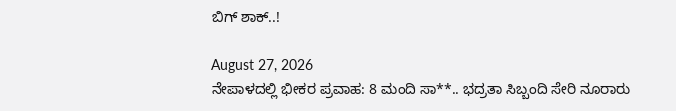ಬಿಗ್‌ ಶಾಕ್..!

August 27, 2026
ನೇಪಾಳದಲ್ಲಿ ಭೀಕರ ಪ್ರವಾಹ: 8 ಮಂದಿ ಸಾ**.. ಭದ್ರತಾ ಸಿಬ್ಬಂದಿ ಸೇರಿ ನೂರಾರು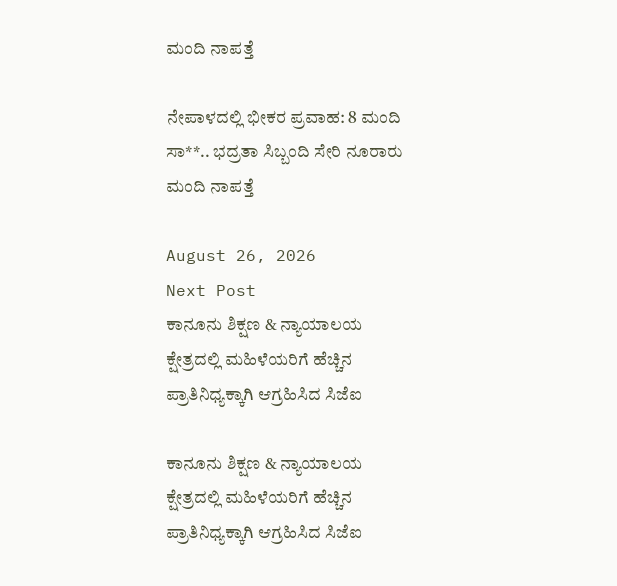ಮಂದಿ ನಾಪತ್ತೆ

ನೇಪಾಳದಲ್ಲಿ ಭೀಕರ ಪ್ರವಾಹ: 8 ಮಂದಿ ಸಾ**.. ಭದ್ರತಾ ಸಿಬ್ಬಂದಿ ಸೇರಿ ನೂರಾರು ಮಂದಿ ನಾಪತ್ತೆ

August 26, 2026
Next Post
ಕಾನೂನು ಶಿಕ್ಷಣ & ನ್ಯಾಯಾಲಯ ಕ್ಷೇತ್ರದಲ್ಲಿ ಮಹಿಳೆಯರಿಗೆ ಹೆಚ್ಚಿನ ಪ್ರಾತಿನಿಧ್ಯಕ್ಕಾಗಿ ಆಗ್ರಹಿಸಿದ ಸಿಜೆಐ

ಕಾನೂನು ಶಿಕ್ಷಣ & ನ್ಯಾಯಾಲಯ ಕ್ಷೇತ್ರದಲ್ಲಿ ಮಹಿಳೆಯರಿಗೆ ಹೆಚ್ಚಿನ ಪ್ರಾತಿನಿಧ್ಯಕ್ಕಾಗಿ ಆಗ್ರಹಿಸಿದ ಸಿಜೆಐ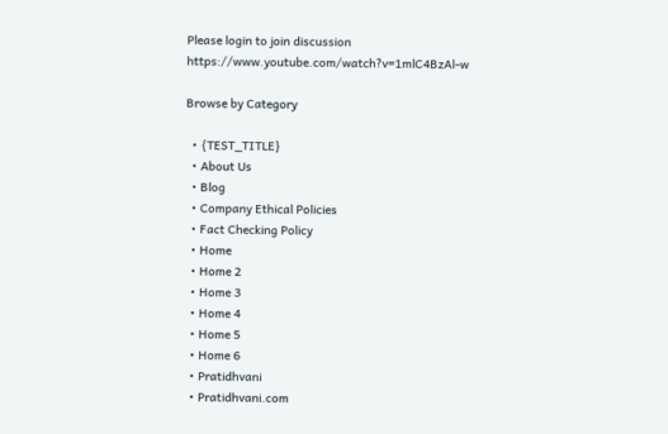Please login to join discussion
https://www.youtube.com/watch?v=1mlC4BzAl-w

Browse by Category

  • {TEST_TITLE}
  • About Us
  • Blog
  • Company Ethical Policies
  • Fact Checking Policy
  • Home
  • Home 2
  • Home 3
  • Home 4
  • Home 5
  • Home 6
  • Pratidhvani
  • Pratidhvani.com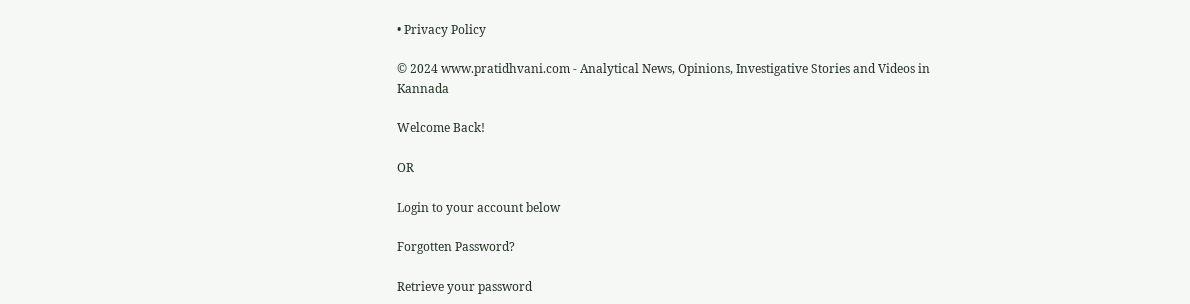• Privacy Policy

© 2024 www.pratidhvani.com - Analytical News, Opinions, Investigative Stories and Videos in Kannada

Welcome Back!

OR

Login to your account below

Forgotten Password?

Retrieve your password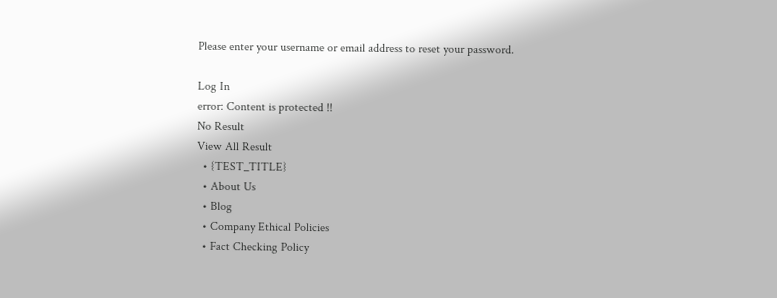Please enter your username or email address to reset your password.

Log In
error: Content is protected !!
No Result
View All Result
  • {TEST_TITLE}
  • About Us
  • Blog
  • Company Ethical Policies
  • Fact Checking Policy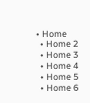• Home
  • Home 2
  • Home 3
  • Home 4
  • Home 5
  • Home 6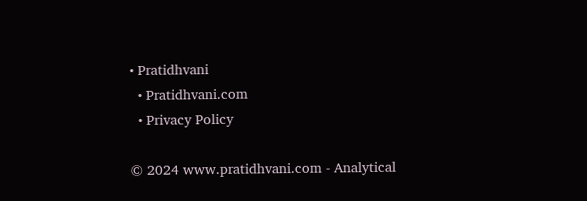• Pratidhvani
  • Pratidhvani.com
  • Privacy Policy

© 2024 www.pratidhvani.com - Analytical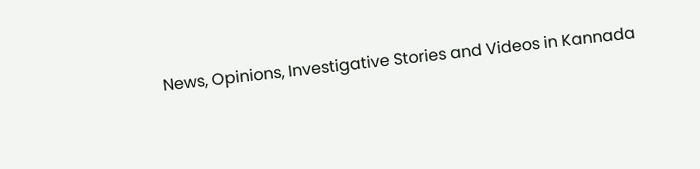News, Opinions, Investigative Stories and Videos in Kannada